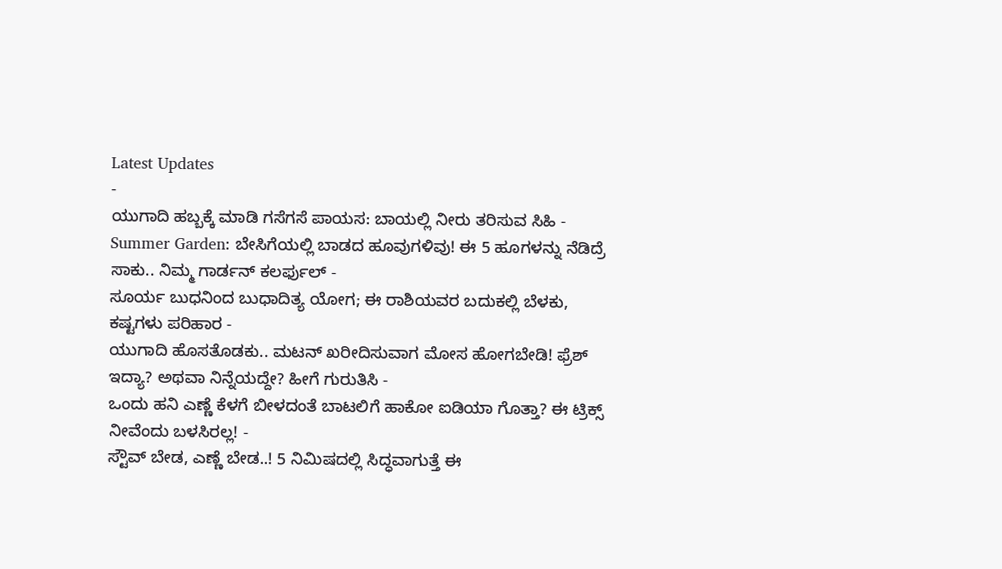Latest Updates
-
ಯುಗಾದಿ ಹಬ್ಬಕ್ಕೆ ಮಾಡಿ ಗಸೆಗಸೆ ಪಾಯಸ: ಬಾಯಲ್ಲಿ ನೀರು ತರಿಸುವ ಸಿಹಿ -
Summer Garden: ಬೇಸಿಗೆಯಲ್ಲಿ ಬಾಡದ ಹೂವುಗಳಿವು! ಈ 5 ಹೂಗಳನ್ನು ನೆಡಿದ್ರೆ ಸಾಕು.. ನಿಮ್ಮ ಗಾರ್ಡನ್ ಕಲರ್ಫುಲ್ -
ಸೂರ್ಯ ಬುಧನಿಂದ ಬುಧಾದಿತ್ಯ ಯೋಗ; ಈ ರಾಶಿಯವರ ಬದುಕಲ್ಲಿ ಬೆಳಕು, ಕಷ್ಟಗಳು ಪರಿಹಾರ -
ಯುಗಾದಿ ಹೊಸತೊಡಕು.. ಮಟನ್ ಖರೀದಿಸುವಾಗ ಮೋಸ ಹೋಗಬೇಡಿ! ಫ್ರೆಶ್ ಇದ್ಯಾ? ಅಥವಾ ನಿನ್ನೆಯದ್ದೇ? ಹೀಗೆ ಗುರುತಿಸಿ -
ಒಂದು ಹನಿ ಎಣ್ಣೆ ಕೆಳಗೆ ಬೀಳದಂತೆ ಬಾಟಲಿಗೆ ಹಾಕೋ ಐಡಿಯಾ ಗೊತ್ತಾ? ಈ ಟ್ರಿಕ್ಸ್ ನೀವೆಂದು ಬಳಸಿರಲ್ಲ! -
ಸ್ಟೌವ್ ಬೇಡ, ಎಣ್ಣೆ ಬೇಡ..! 5 ನಿಮಿಷದಲ್ಲಿ ಸಿದ್ಧವಾಗುತ್ತೆ ಈ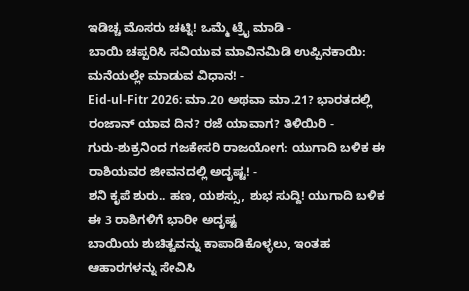ಇಡಿಚ್ಚ ಮೊಸರು ಚಟ್ನಿ! ಒಮ್ಮೆ ಟ್ರೈ ಮಾಡಿ -
ಬಾಯಿ ಚಪ್ಪರಿಸಿ ಸವಿಯುವ ಮಾವಿನಮಿಡಿ ಉಪ್ಪಿನಕಾಯಿ: ಮನೆಯಲ್ಲೇ ಮಾಡುವ ವಿಧಾನ! -
Eid-ul-Fitr 2026: ಮಾ.20 ಅಥವಾ ಮಾ.21? ಭಾರತದಲ್ಲಿ ರಂಜಾನ್ ಯಾವ ದಿನ? ರಜೆ ಯಾವಾಗ? ತಿಳಿಯಿರಿ -
ಗುರು-ಶುಕ್ರನಿಂದ ಗಜಕೇಸರಿ ರಾಜಯೋಗ: ಯುಗಾದಿ ಬಳಿಕ ಈ ರಾಶಿಯವರ ಜೀವನದಲ್ಲಿ ಅದೃಷ್ಟ! -
ಶನಿ ಕೃಪೆ ಶುರು.. ಹಣ, ಯಶಸ್ಸು, ಶುಭ ಸುದ್ದಿ! ಯುಗಾದಿ ಬಳಿಕ ಈ 3 ರಾಶಿಗಳಿಗೆ ಭಾರೀ ಅದೃಷ್ಟ
ಬಾಯಿಯ ಶುಚಿತ್ವವನ್ನು ಕಾಪಾಡಿಕೊಳ್ಳಲು, ಇಂತಹ ಆಹಾರಗಳನ್ನು ಸೇವಿಸಿ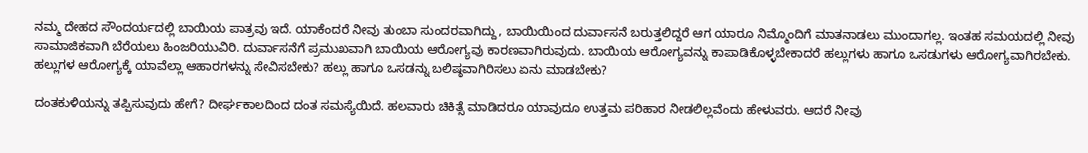ನಮ್ಮ ದೇಹದ ಸೌಂದರ್ಯದಲ್ಲಿ ಬಾಯಿಯ ಪಾತ್ರವು ಇದೆ. ಯಾಕೆಂದರೆ ನೀವು ತುಂಬಾ ಸುಂದರವಾಗಿದ್ದು, ಬಾಯಿಯಿಂದ ದುರ್ವಾಸನೆ ಬರುತ್ತಲಿದ್ದರೆ ಆಗ ಯಾರೂ ನಿಮ್ಮೊಂದಿಗೆ ಮಾತನಾಡಲು ಮುಂದಾಗಲ್ಲ. ಇಂತಹ ಸಮಯದಲ್ಲಿ ನೀವು ಸಾಮಾಜಿಕವಾಗಿ ಬೆರೆಯಲು ಹಿಂಜರಿಯುವಿರಿ. ದುರ್ವಾಸನೆಗೆ ಪ್ರಮುಖವಾಗಿ ಬಾಯಿಯ ಆರೋಗ್ಯವು ಕಾರಣವಾಗಿರುವುದು. ಬಾಯಿಯ ಆರೋಗ್ಯವನ್ನು ಕಾಪಾಡಿಕೊಳ್ಳಬೇಕಾದರೆ ಹಲ್ಲುಗಳು ಹಾಗೂ ಒಸಡುಗಳು ಆರೋಗ್ಯವಾಗಿರಬೇಕು. ಹಲ್ಲುಗಳ ಆರೋಗ್ಯಕ್ಕೆ ಯಾವೆಲ್ಲಾ ಆಹಾರಗಳನ್ನು ಸೇವಿಸಬೇಕು? ಹಲ್ಲು ಹಾಗೂ ಒಸಡನ್ನು ಬಲಿಷ್ಠವಾಗಿರಿಸಲು ಏನು ಮಾಡಬೇಕು?

ದಂತಕುಳಿಯನ್ನು ತಪ್ಪಿಸುವುದು ಹೇಗೆ? ದೀರ್ಘಕಾಲದಿಂದ ದಂತ ಸಮಸ್ಯೆಯಿದೆ. ಹಲವಾರು ಚಿಕಿತ್ಸೆ ಮಾಡಿದರೂ ಯಾವುದೂ ಉತ್ತಮ ಪರಿಹಾರ ನೀಡಲಿಲ್ಲವೆಂದು ಹೇಳುವರು. ಆದರೆ ನೀವು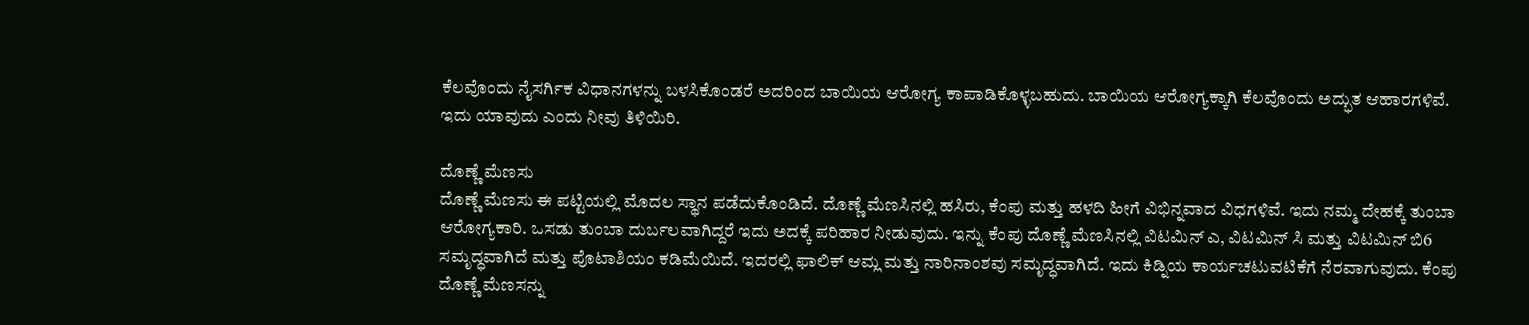ಕೆಲವೊಂದು ನೈಸರ್ಗಿಕ ವಿಧಾನಗಳನ್ನು ಬಳಸಿಕೊಂಡರೆ ಅದರಿಂದ ಬಾಯಿಯ ಆರೋಗ್ಯ ಕಾಪಾಡಿಕೊಳ್ಳಬಹುದು. ಬಾಯಿಯ ಆರೋಗ್ಯಕ್ಕಾಗಿ ಕೆಲವೊಂದು ಅದ್ಭುತ ಆಹಾರಗಳಿವೆ. ಇದು ಯಾವುದು ಎಂದು ನೀವು ತಿಳಿಯಿರಿ.

ದೊಣ್ಣೆ ಮೆಣಸು
ದೊಣ್ಣೆ ಮೆಣಸು ಈ ಪಟ್ಟಿಯಲ್ಲಿ ಮೊದಲ ಸ್ಥಾನ ಪಡೆದುಕೊಂಡಿದೆ. ದೊಣ್ಣೆ ಮೆಣಸಿನಲ್ಲಿ ಹಸಿರು, ಕೆಂಪು ಮತ್ತು ಹಳದಿ ಹೀಗೆ ವಿಭಿನ್ನವಾದ ವಿಧಗಳಿವೆ. ಇದು ನಮ್ಮ ದೇಹಕ್ಕೆ ತುಂಬಾ ಆರೋಗ್ಯಕಾರಿ. ಒಸಡು ತುಂಬಾ ದುರ್ಬಲವಾಗಿದ್ದರೆ ಇದು ಅದಕ್ಕೆ ಪರಿಹಾರ ನೀಡುವುದು. ಇನ್ನು ಕೆಂಪು ದೊಣ್ಣೆ ಮೆಣಸಿನಲ್ಲಿ ವಿಟಮಿನ್ ಎ, ವಿಟಮಿನ್ ಸಿ ಮತ್ತು ವಿಟಮಿನ್ ಬಿ6 ಸಮೃದ್ಧವಾಗಿದೆ ಮತ್ತು ಪೊಟಾಶಿಯಂ ಕಡಿಮೆಯಿದೆ. ಇದರಲ್ಲಿ ಫಾಲಿಕ್ ಆಮ್ಲ ಮತ್ತು ನಾರಿನಾಂಶವು ಸಮೃದ್ಧವಾಗಿದೆ. ಇದು ಕಿಡ್ನಿಯ ಕಾರ್ಯಚಟುವಟಿಕೆಗೆ ನೆರವಾಗುವುದು. ಕೆಂಪು ದೊಣ್ಣೆ ಮೆಣಸನ್ನು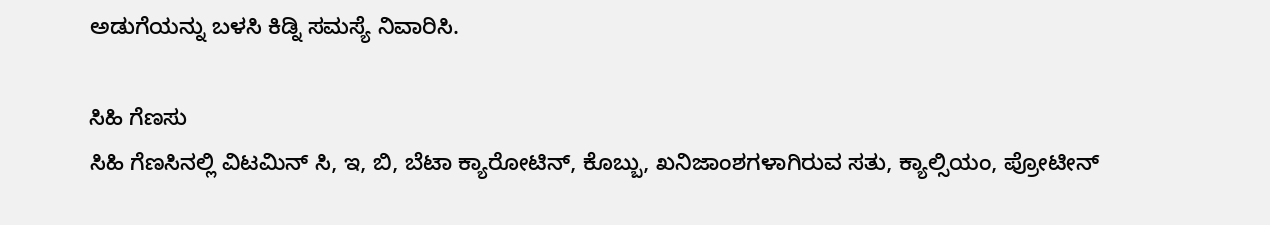ಅಡುಗೆಯನ್ನು ಬಳಸಿ ಕಿಡ್ನಿ ಸಮಸ್ಯೆ ನಿವಾರಿಸಿ.

ಸಿಹಿ ಗೆಣಸು
ಸಿಹಿ ಗೆಣಸಿನಲ್ಲಿ ವಿಟಮಿನ್ ಸಿ, ಇ, ಬಿ, ಬೆಟಾ ಕ್ಯಾರೋಟಿನ್, ಕೊಬ್ಬು, ಖನಿಜಾಂಶಗಳಾಗಿರುವ ಸತು, ಕ್ಯಾಲ್ಸಿಯಂ, ಪ್ರೋಟೀನ್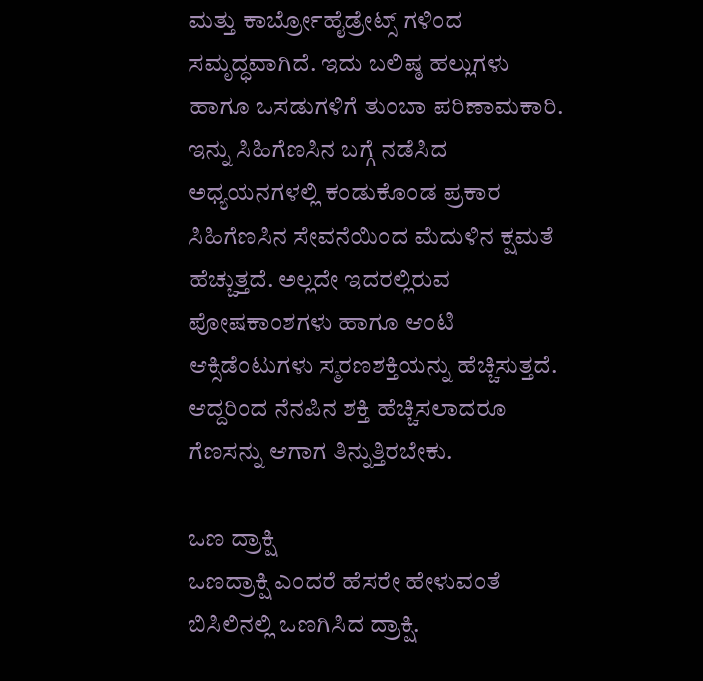ಮತ್ತು ಕಾರ್ಬ್ರೋಹೈಡ್ರೇಟ್ಸ್ ಗಳಿಂದ ಸಮೃದ್ಧವಾಗಿದೆ. ಇದು ಬಲಿಷ್ಠ ಹಲ್ಲುಗಳು ಹಾಗೂ ಒಸಡುಗಳಿಗೆ ತುಂಬಾ ಪರಿಣಾಮಕಾರಿ. ಇನ್ನು ಸಿಹಿಗೆಣಸಿನ ಬಗ್ಗೆ ನಡೆಸಿದ ಅಧ್ಯಯನಗಳಲ್ಲಿ ಕಂಡುಕೊಂಡ ಪ್ರಕಾರ ಸಿಹಿಗೆಣಸಿನ ಸೇವನೆಯಿಂದ ಮೆದುಳಿನ ಕ್ಷಮತೆ ಹೆಚ್ಚುತ್ತದೆ. ಅಲ್ಲದೇ ಇದರಲ್ಲಿರುವ ಪೋಷಕಾಂಶಗಳು ಹಾಗೂ ಆಂಟಿ ಆಕ್ಸಿಡೆಂಟುಗಳು ಸ್ಮರಣಶಕ್ತಿಯನ್ನು ಹೆಚ್ಚಿಸುತ್ತದೆ. ಆದ್ದರಿಂದ ನೆನಪಿನ ಶಕ್ತಿ ಹೆಚ್ಚಿಸಲಾದರೂ ಗೆಣಸನ್ನು ಆಗಾಗ ತಿನ್ನುತ್ತಿರಬೇಕು.

ಒಣ ದ್ರಾಕ್ಷಿ
ಒಣದ್ರಾಕ್ಷಿ ಎಂದರೆ ಹೆಸರೇ ಹೇಳುವಂತೆ ಬಿಸಿಲಿನಲ್ಲಿ ಒಣಗಿಸಿದ ದ್ರಾಕ್ಷಿ.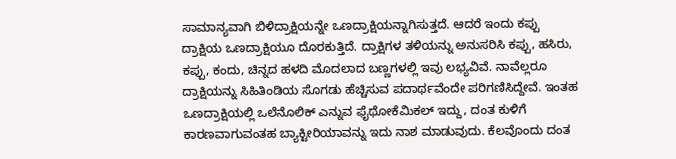ಸಾಮಾನ್ಯವಾಗಿ ಬಿಳಿದ್ರಾಕ್ಷಿಯನ್ನೇ ಒಣದ್ರಾಕ್ಷಿಯನ್ನಾಗಿಸುತ್ತದೆ. ಆದರೆ ಇಂದು ಕಪ್ಪು ದ್ರಾಕ್ಷಿಯ ಒಣದ್ರಾಕ್ಷಿಯೂ ದೊರಕುತ್ತಿದೆ. ದ್ರಾಕ್ಷಿಗಳ ತಳಿಯನ್ನು ಅನುಸರಿಸಿ ಕಪ್ಪು, ಹಸಿರು, ಕಪ್ಪು, ಕಂದು, ಚಿನ್ನದ ಹಳದಿ ಮೊದಲಾದ ಬಣ್ಣಗಳಲ್ಲಿ ಇವು ಲಭ್ಯವಿವೆ. ನಾವೆಲ್ಲರೂ ದ್ರಾಕ್ಷಿಯನ್ನು ಸಿಹಿತಿಂಡಿಯ ಸೊಗಡು ಹೆಚ್ಚಿಸುವ ಪದಾರ್ಥವೆಂದೇ ಪರಿಗಣಿಸಿದ್ದೇವೆ. ಇಂತಹ ಒಣದ್ರಾಕ್ಷಿಯಲ್ಲಿ ಒಲೆನೊಲಿಕ್ ಎನ್ನುವ ಫೈಥೋಕೆಮಿಕಲ್ ಇದ್ದು, ದಂತ ಕುಳಿಗೆ ಕಾರಣವಾಗುವಂತಹ ಬ್ಯಾಕ್ಟೀರಿಯಾವನ್ನು ಇದು ನಾಶ ಮಾಡುವುದು. ಕೆಲವೊಂದು ದಂತ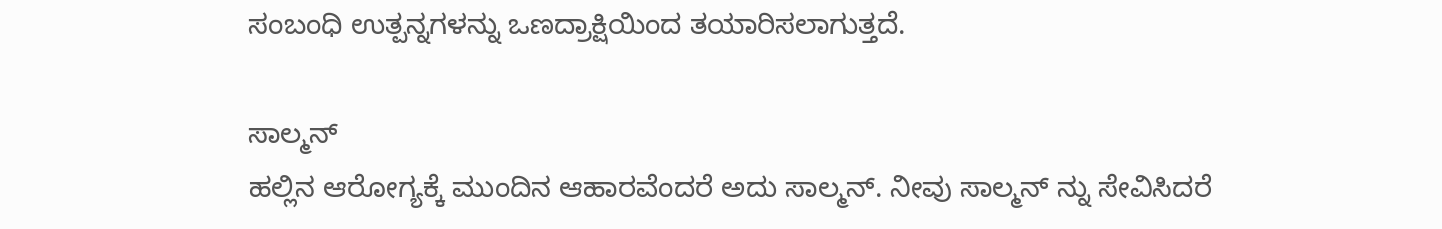ಸಂಬಂಧಿ ಉತ್ಪನ್ನಗಳನ್ನು ಒಣದ್ರಾಕ್ಷಿಯಿಂದ ತಯಾರಿಸಲಾಗುತ್ತದೆ.

ಸಾಲ್ಮನ್
ಹಲ್ಲಿನ ಆರೋಗ್ಯಕ್ಕೆ ಮುಂದಿನ ಆಹಾರವೆಂದರೆ ಅದು ಸಾಲ್ಮನ್. ನೀವು ಸಾಲ್ಮನ್ ನ್ನು ಸೇವಿಸಿದರೆ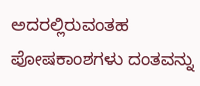ಅದರಲ್ಲಿರುವಂತಹ ಪೋಷಕಾಂಶಗಳು ದಂತವನ್ನು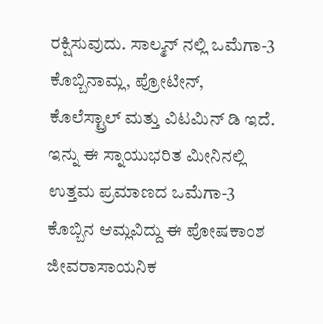ರಕ್ಷಿಸುವುದು. ಸಾಲ್ಮನ್ ನಲ್ಲಿ ಒಮೆಗಾ-3 ಕೊಬ್ಬಿನಾಮ್ಲ, ಪ್ರೋಟೀನ್, ಕೊಲೆಸ್ಟ್ರಾಲ್ ಮತ್ತು ವಿಟಮಿನ್ ಡಿ ಇದೆ. ಇನ್ನು ಈ ಸ್ನಾಯುಭರಿತ ಮೀನಿನಲ್ಲಿ ಉತ್ತಮ ಪ್ರಮಾಣದ ಒಮೆಗಾ-3 ಕೊಬ್ಬಿನ ಆಮ್ಲವಿದ್ದು ಈ ಪೋಷಕಾಂಶ ಜೀವರಾಸಾಯನಿಕ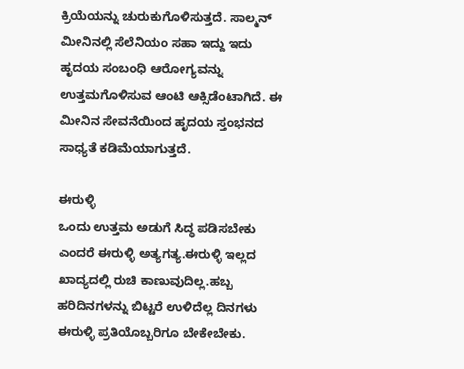ಕ್ರಿಯೆಯನ್ನು ಚುರುಕುಗೊಳಿಸುತ್ತದೆ. ಸಾಲ್ಮನ್ ಮೀನಿನಲ್ಲಿ ಸೆಲೆನಿಯಂ ಸಹಾ ಇದ್ದು ಇದು ಹೃದಯ ಸಂಬಂಧಿ ಆರೋಗ್ಯವನ್ನು ಉತ್ತಮಗೊಳಿಸುವ ಆಂಟಿ ಆಕ್ಸಿಡೆಂಟಾಗಿದೆ. ಈ ಮೀನಿನ ಸೇವನೆಯಿಂದ ಹೃದಯ ಸ್ತಂಭನದ ಸಾಧ್ಯತೆ ಕಡಿಮೆಯಾಗುತ್ತದೆ.

ಈರುಳ್ಳಿ
ಒಂದು ಉತ್ತಮ ಅಡುಗೆ ಸಿದ್ಧ ಪಡಿಸಬೇಕು ಎಂದರೆ ಈರುಳ್ಳಿ ಅತ್ಯಗತ್ಯ.ಈರುಳ್ಳಿ ಇಲ್ಲದ ಖಾದ್ಯದಲ್ಲಿ ರುಚಿ ಕಾಣುವುದಿಲ್ಲ.ಹಬ್ಬ ಹರಿದಿನಗಳನ್ನು ಬಿಟ್ಟರೆ ಉಳಿದೆಲ್ಲ ದಿನಗಳು ಈರುಳ್ಳಿ ಪ್ರತಿಯೊಬ್ಬರಿಗೂ ಬೇಕೇಬೇಕು.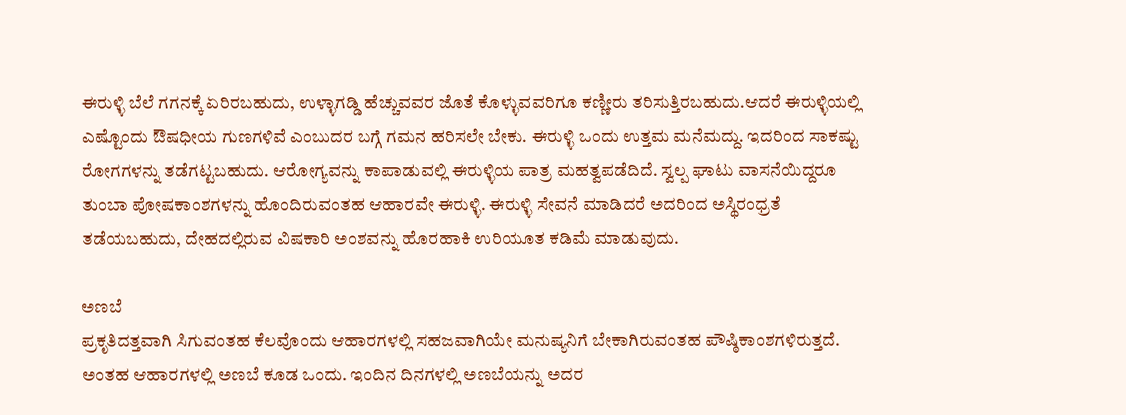ಈರುಳ್ಳಿ ಬೆಲೆ ಗಗನಕ್ಕೆ ಏರಿರಬಹುದು, ಉಳ್ಳಾಗಡ್ಡಿ ಹೆಚ್ಚುವವರ ಜೊತೆ ಕೊಳ್ಳುವವರಿಗೂ ಕಣ್ಣೀರು ತರಿಸುತ್ತಿರಬಹುದು.ಆದರೆ ಈರುಳ್ಳಿಯಲ್ಲಿ ಎಷ್ಟೊಂದು ಔಷಧೀಯ ಗುಣಗಳಿವೆ ಎಂಬುದರ ಬಗ್ಗೆ ಗಮನ ಹರಿಸಲೇ ಬೇಕು. ಈರುಳ್ಳಿ ಒಂದು ಉತ್ತಮ ಮನೆಮದ್ದು. ಇದರಿಂದ ಸಾಕಷ್ಟು ರೋಗಗಳನ್ನು ತಡೆಗಟ್ಟಬಹುದು. ಆರೋಗ್ಯವನ್ನು ಕಾಪಾಡುವಲ್ಲಿ ಈರುಳ್ಳಿಯ ಪಾತ್ರ ಮಹತ್ವಪಡೆದಿದೆ. ಸ್ವಲ್ಪ ಘಾಟು ವಾಸನೆಯಿದ್ದರೂ ತುಂಬಾ ಪೋಷಕಾಂಶಗಳನ್ನು ಹೊಂದಿರುವಂತಹ ಆಹಾರವೇ ಈರುಳ್ಳಿ. ಈರುಳ್ಳಿ ಸೇವನೆ ಮಾಡಿದರೆ ಅದರಿಂದ ಅಸ್ಥಿರಂಧ್ರತೆ ತಡೆಯಬಹುದು, ದೇಹದಲ್ಲಿರುವ ವಿಷಕಾರಿ ಅಂಶವನ್ನು ಹೊರಹಾಕಿ ಉರಿಯೂತ ಕಡಿಮೆ ಮಾಡುವುದು.

ಅಣಬೆ
ಪ್ರಕೃತಿದತ್ತವಾಗಿ ಸಿಗುವಂತಹ ಕೆಲವೊಂದು ಆಹಾರಗಳಲ್ಲಿ ಸಹಜವಾಗಿಯೇ ಮನುಷ್ಯನಿಗೆ ಬೇಕಾಗಿರುವಂತಹ ಪೌಷ್ಠಿಕಾಂಶಗಳಿರುತ್ತದೆ. ಅಂತಹ ಆಹಾರಗಳಲ್ಲಿ ಅಣಬೆ ಕೂಡ ಒಂದು. ಇಂದಿನ ದಿನಗಳಲ್ಲಿ ಅಣಬೆಯನ್ನು ಅದರ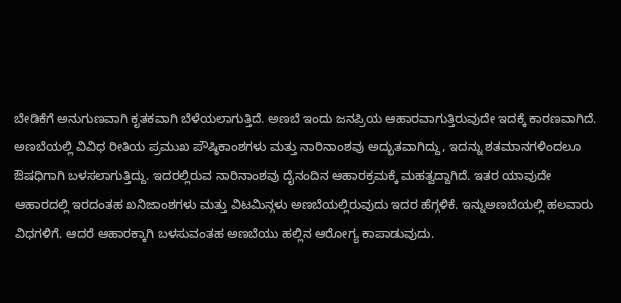ಬೇಡಿಕೆಗೆ ಅನುಗುಣವಾಗಿ ಕೃತಕವಾಗಿ ಬೆಳೆಯಲಾಗುತ್ತಿದೆ. ಅಣಬೆ ಇಂದು ಜನಪ್ರಿಯ ಆಹಾರವಾಗುತ್ತಿರುವುದೇ ಇದಕ್ಕೆ ಕಾರಣವಾಗಿದೆ. ಅಣಬೆಯಲ್ಲಿ ವಿವಿಧ ರೀತಿಯ ಪ್ರಮುಖ ಪೌಷ್ಠಿಕಾಂಶಗಳು ಮತ್ತು ನಾರಿನಾಂಶವು ಅದ್ಭುತವಾಗಿದ್ದು, ಇದನ್ನು ಶತಮಾನಗಳಿಂದಲೂ ಔಷಧಿಗಾಗಿ ಬಳಸಲಾಗುತ್ತಿದ್ದು. ಇದರಲ್ಲಿರುವ ನಾರಿನಾಂಶವು ದೈನಂದಿನ ಆಹಾರಕ್ರಮಕ್ಕೆ ಮಹತ್ವದ್ದಾಗಿದೆ. ಇತರ ಯಾವುದೇ ಆಹಾರದಲ್ಲಿ ಇರದಂತಹ ಖನಿಜಾಂಶಗಳು ಮತ್ತು ವಿಟಮಿನ್ಗಳು ಅಣಬೆಯಲ್ಲಿರುವುದು ಇದರ ಹೆಗ್ಗಳಿಕೆ. ಇನ್ನುಅಣಬೆಯಲ್ಲಿ ಹಲವಾರು ವಿಧಗಳಿಗೆ. ಆದರೆ ಆಹಾರಕ್ಕಾಗಿ ಬಳಸುವಂತಹ ಅಣಬೆಯು ಹಲ್ಲಿನ ಆರೋಗ್ಯ ಕಾಪಾಡುವುದು.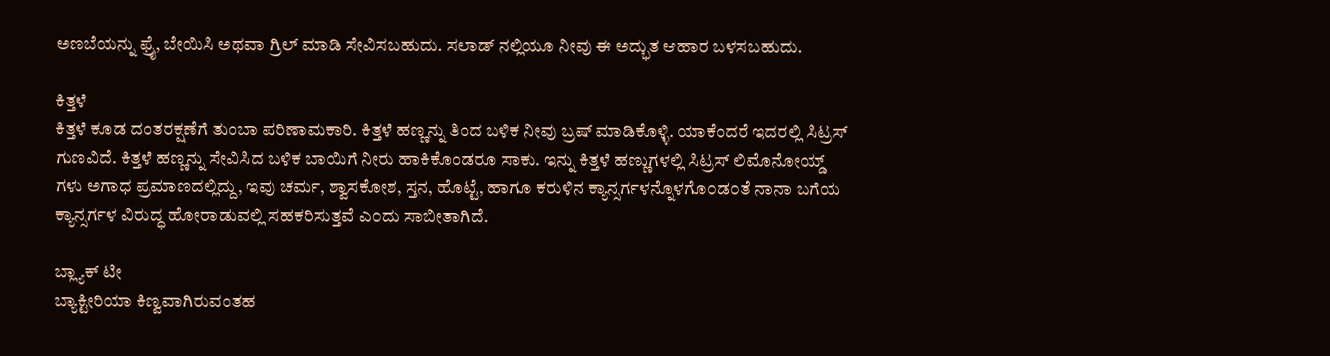ಅಣಬೆಯನ್ನು ಫ್ರೈ, ಬೇಯಿಸಿ ಅಥವಾ ಗ್ರಿಲ್ ಮಾಡಿ ಸೇವಿಸಬಹುದು. ಸಲಾಡ್ ನಲ್ಲಿಯೂ ನೀವು ಈ ಅದ್ಭುತ ಆಹಾರ ಬಳಸಬಹುದು.

ಕಿತ್ತಳೆ
ಕಿತ್ತಳೆ ಕೂಡ ದಂತರಕ್ಷಣೆಗೆ ತುಂಬಾ ಪರಿಣಾಮಕಾರಿ. ಕಿತ್ತಳೆ ಹಣ್ಣನ್ನು ತಿಂದ ಬಳಿಕ ನೀವು ಬ್ರಷ್ ಮಾಡಿಕೊಳ್ಳಿ. ಯಾಕೆಂದರೆ ಇದರಲ್ಲಿ ಸಿಟ್ರಸ್ ಗುಣವಿದೆ. ಕಿತ್ತಳೆ ಹಣ್ಣನ್ನು ಸೇವಿಸಿದ ಬಳಿಕ ಬಾಯಿಗೆ ನೀರು ಹಾಕಿಕೊಂಡರೂ ಸಾಕು. ಇನ್ನು ಕಿತ್ತಳೆ ಹಣ್ಣುಗಳಲ್ಲಿ ಸಿಟ್ರಸ್ ಲಿಮೊನೋಯ್ಡ್ ಗಳು ಅಗಾಧ ಪ್ರಮಾಣದಲ್ಲಿದ್ದು, ಇವು ಚರ್ಮ, ಶ್ವಾಸಕೋಶ, ಸ್ತನ, ಹೊಟ್ಟೆ, ಹಾಗೂ ಕರುಳಿನ ಕ್ಯಾನ್ಸರ್ಗಳನ್ನೊಳಗೊ೦ಡ೦ತೆ ನಾನಾ ಬಗೆಯ ಕ್ಯಾನ್ಸರ್ಗಳ ವಿರುದ್ಧ ಹೋರಾಡುವಲ್ಲಿ ಸಹಕರಿಸುತ್ತವೆ ಎ೦ದು ಸಾಬೀತಾಗಿದೆ.

ಬ್ಲ್ಯಾಕ್ ಟೀ
ಬ್ಯಾಕ್ಟೀರಿಯಾ ಕಿಣ್ವವಾಗಿರುವಂತಹ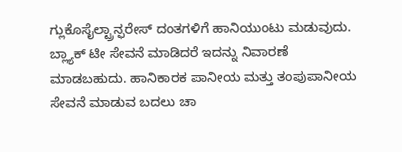ಗ್ಲುಕೊಸೈಲ್ಟ್ರಾನ್ಫರೇಸ್ ದಂತಗಳಿಗೆ ಹಾನಿಯುಂಟು ಮಡುವುದು. ಬ್ಲ್ಯಾಕ್ ಟೀ ಸೇವನೆ ಮಾಡಿದರೆ ಇದನ್ನು ನಿವಾರಣೆ ಮಾಡಬಹುದು. ಹಾನಿಕಾರಕ ಪಾನೀಯ ಮತ್ತು ತಂಪುಪಾನೀಯ ಸೇವನೆ ಮಾಡುವ ಬದಲು ಚಾ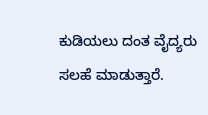ಕುಡಿಯಲು ದಂತ ವೈದ್ಯರು ಸಲಹೆ ಮಾಡುತ್ತಾರೆ.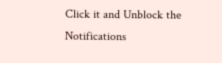Click it and Unblock the Notifications